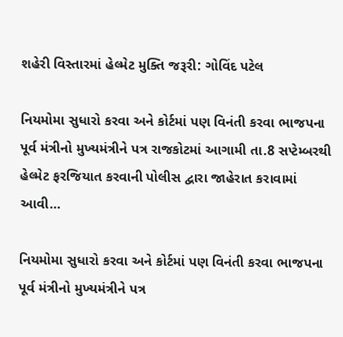શહેરી વિસ્તારમાં હેલ્મેટ મુક્તિ જરૂરી: ગોવિંદ પટેલ

નિયમોમા સુધારો કરવા અને કોર્ટમાં પણ વિનંતી કરવા ભાજપના પૂર્વ મંત્રીનો મુખ્યમંત્રીને પત્ર રાજકોટમાં આગામી તા.8 સપ્ટેમ્બરથી હેલ્મેટ ફરજિયાત કરવાની પોલીસ દ્વારા જાહેરાત કરાવામાં આવી…

નિયમોમા સુધારો કરવા અને કોર્ટમાં પણ વિનંતી કરવા ભાજપના પૂર્વ મંત્રીનો મુખ્યમંત્રીને પત્ર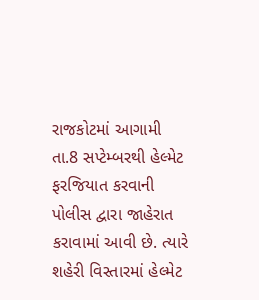રાજકોટમાં આગામી તા.8 સપ્ટેમ્બરથી હેલ્મેટ ફરજિયાત કરવાની પોલીસ દ્વારા જાહેરાત કરાવામાં આવી છે. ત્યારે શહેરી વિસ્તારમાં હેલ્મેટ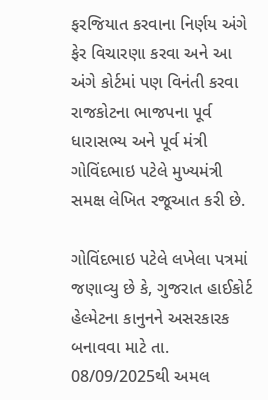ફરજિયાત કરવાના નિર્ણય અંગે ફેર વિચારણા કરવા અને આ અંગે કોર્ટમાં પણ વિનંતી કરવા રાજકોટના ભાજપના પૂર્વ ધારાસભ્ય અને પૂર્વ મંત્રી ગોવિંદભાઇ પટેલે મુખ્યમંત્રી સમક્ષ લેખિત રજૂઆત કરી છે.

ગોવિંદભાઇ પટેલે લખેલા પત્રમાં જણાવ્યુ છે કે, ગુજરાત હાઈકોર્ટ હેલ્મેટના કાનુનને અસરકારક બનાવવા માટે તા. 08/09/2025થી અમલ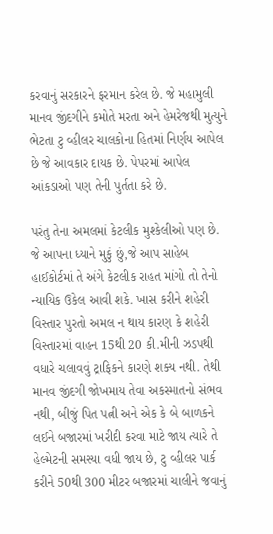કરવાનું સરકારને ફરમાન કરેલ છે. જે મહામુલી માનવ જીંદગીને કમોતે મરતા અને હેમરેજથી મુત્યુને ભેટતા ટુ વ્હીલર ચાલકોના હિતમાં નિર્ણય આપેલ છે જે આવકાર દાયક છે. પેપરમાં આપેલ આંકડાઓ પણ તેની પુર્તતા કરે છે.

પરંતુ તેના અમલમાં કેટલીક મુશ્કેલીઓ પણ છે. જે આપના ધ્યાને મુકું છું,જે આપ સાહેબ હાઈકોર્ટમાં તે અંગે કેટલીક રાહત માંગો તો તેનો ન્યાયિક ઉકેલ આવી શકે. ખાસ કરીને શહેરી વિસ્તાર પુરતો અમલ ન થાય કારણ કે શહેરી વિસ્તારમાં વાહન 15થી 20 કી.મીની ઝડપથી વધારે ચલાવવું ટ્રાફિકને કારણે શક્ય નથી. તેથી માનવ જીંદગી જોખમાય તેવા અકસ્માતનો સંભવ નથી, બીજું પિત પત્ની અને એક કે બે બાળકને લઈને બજારમાં ખરીદી કરવા માટે જાય ત્યારે તે હેલ્મેટની સમસ્યા વધી જાય છે, ટુ વ્હીલર પાર્ક કરીને 50થી 300 મીટર બજારમાં ચાલીને જવાનું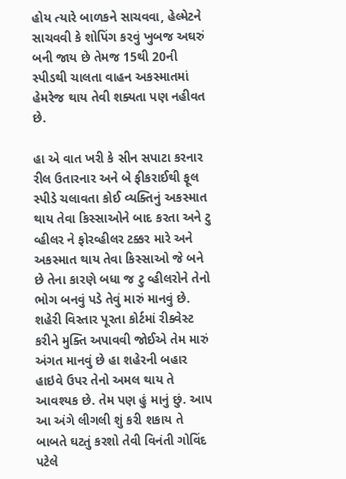હોય ત્યારે બાળકને સાચવવા, હેલ્મેટને સાચવવી કે શોપિંગ કરવું ખુબજ અઘરું બની જાય છે તેમજ 15થી 20ની સ્પીડથી ચાલતા વાહન અકસ્માતમાં હેમરેજ થાય તેવી શક્યતા પણ નહીવત છે.

હા એ વાત ખરી કે સીન સપાટા કરનાર રીલ ઉતારનાર અને બે ફીકરાઈથી ફૂલ સ્પીડે ચલાવતા કોઈ વ્યક્તિનું અકસ્માત થાય તેવા કિસ્સાઓને બાદ કરતા અને ટુ વ્હીલર ને ફોરવ્હીલર ટક્કર મારે અને અકસ્માત થાય તેવા કિસ્સાઓ જે બને છે તેના કારણે બધા જ ટુ વ્હીલરોને તેનો ભોગ બનવું પડે તેવું મારું માનવું છે. શહેરી વિસ્તાર પૂરતા કોર્ટમાં રીક્વેસ્ટ કરીને મુક્તિ અપાવવી જોઈએ તેમ મારું અંગત માનવું છે હા શહેરની બહાર હાઇવે ઉપર તેનો અમલ થાય તે આવશ્યક છે. તેમ પણ હું માનું છું. આપ આ અંગે લીગલી શું કરી શકાય તે બાબતે ઘટતું કરશો તેવી વિનંતી ગોવિંદ પટેલે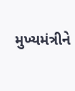મુખ્યમંત્રીને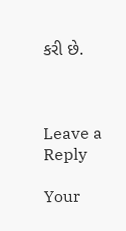કરી છે.



Leave a Reply

Your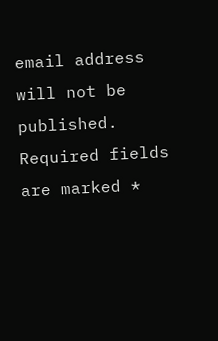email address will not be published. Required fields are marked *